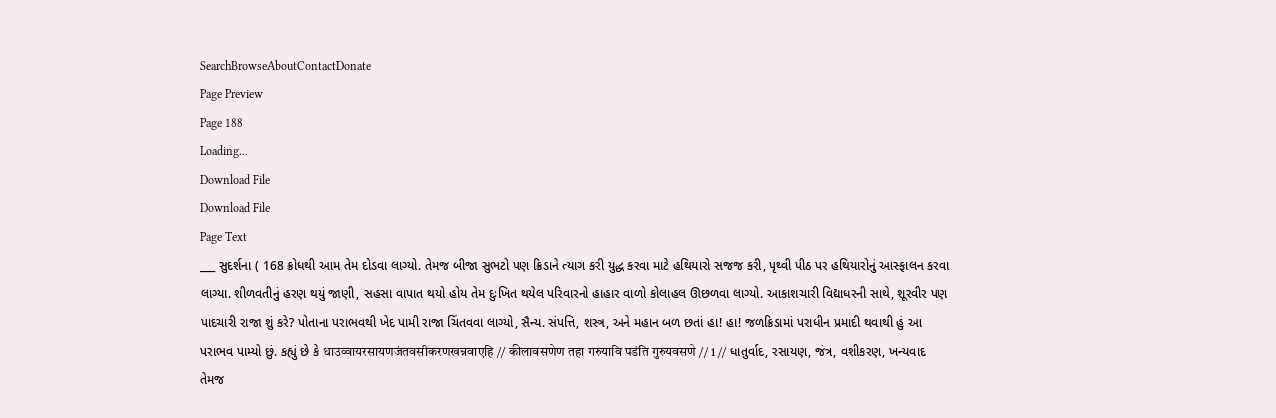SearchBrowseAboutContactDonate
Page Preview
Page 188
Loading...
Download File
Download File
Page Text
___ સુદર્શના ( 168 ક્રોધથી આમ તેમ દોડવા લાગ્યો. તેમજ બીજા સુભટો પણ ક્રિડાને ત્યાગ કરી યુદ્ધ કરવા માટે હથિયારો સજજ કરી, પૃથ્વી પીઠ પર હથિયારોનું આસ્ફાલન કરવા લાગ્યા. શીળવતીનું હરણ થયું જાણી, સહસા વાપાત થયો હોય તેમ દુઃખિત થયેલ પરિવારનો હાહાર વાળો કોલાહલ ઊછળવા લાગ્યો. આકાશચારી વિદ્યાધરની સાથે, શૂરવીર પણ પાદચારી રાજા શું કરે? પોતાના પરાભવથી ખેદ પામી રાજા ચિંતવવા લાગ્યો, સૈન્ય. સંપત્તિ, શસ્ત્ર, અને મહાન બળ છતાં હા! હા! જળક્રિડામાં પરાધીન પ્રમાદી થવાથી હું આ પરાભવ પામ્યો છું. કહ્યું છે કે धाउव्वायरसायणजंतवसीकरणखन्नवाएहि // कीलावसणेण तहा गरुयावि पडंति गुरुयवसणे // 1 // ધાતુર્વાદ, રસાયણ, જંત્ર, વશીકરણ, ખન્યવાદ તેમજ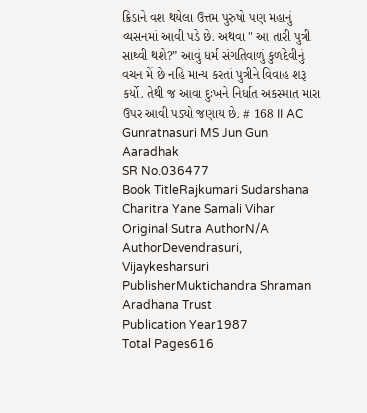ક્રિડાને વશ થયેલા ઉત્તમ પુરુષો પણ મહાનું વ્યસનમાં આવી પડે છે. અથવા " આ તારી પુત્રી સાથ્વી થશે?” આવું ધર્મ સંગતિવાળું કુળદેવીનું વચન મેં છે નહિ માન્ય કરતાં પુત્રીને વિવાહ શરૂ કર્યો. તેથી જ આવા દુઃખને નિર્ધાત અકસ્માત મારા ઉપર આવી પડ્યો જણાય છે. # 168 II AC Gunratnasuri MS Jun Gun Aaradhak
SR No.036477
Book TitleRajkumari Sudarshana Charitra Yane Samali Vihar
Original Sutra AuthorN/A
AuthorDevendrasuri, Vijaykesharsuri
PublisherMuktichandra Shraman Aradhana Trust
Publication Year1987
Total Pages616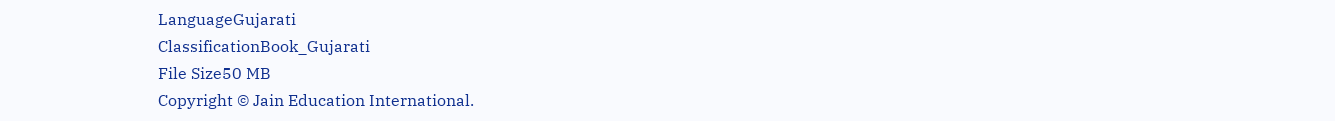LanguageGujarati
ClassificationBook_Gujarati
File Size50 MB
Copyright © Jain Education International.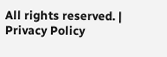All rights reserved. | Privacy Policy